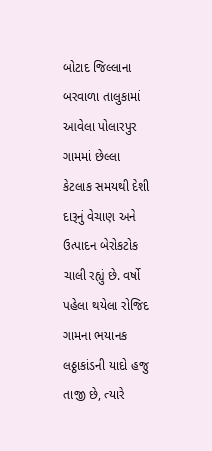બોટાદ જિલ્લાના બરવાળા તાલુકામાં આવેલા પોલારપુર ગામમાં છેલ્લા કેટલાક સમયથી દેશી દારૂનું વેચાણ અને ઉત્પાદન બેરોકટોક ચાલી રહ્યું છે. વર્ષો પહેલા થયેલા રોજિદ ગામના ભયાનક લઠ્ઠાકાંડની યાદો હજુ તાજી છે, ત્યારે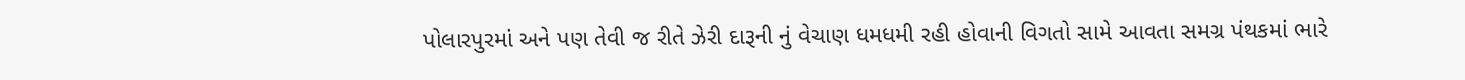પોલારપુરમાં અને પણ તેવી જ રીતે ઝેરી દારૂની નું વેચાણ ધમધમી રહી હોવાની વિગતો સામે આવતા સમગ્ર પંથકમાં ભારે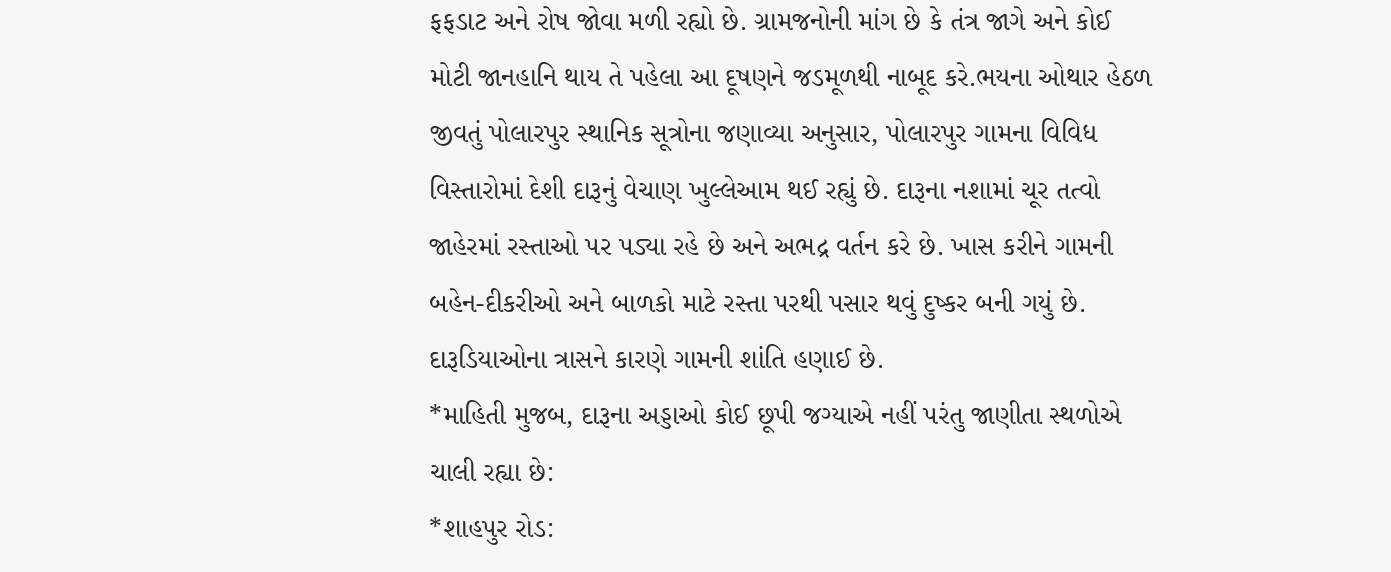ફફડાટ અને રોષ જોવા મળી રહ્યો છે. ગ્રામજનોની માંગ છે કે તંત્ર જાગે અને કોઈ મોટી જાનહાનિ થાય તે પહેલા આ દૂષણને જડમૂળથી નાબૂદ કરે.ભયના ઓથાર હેઠળ જીવતું પોલારપુર સ્થાનિક સૂત્રોના જણાવ્યા અનુસાર, પોલારપુર ગામના વિવિધ વિસ્તારોમાં દેશી દારૂનું વેચાણ ખુલ્લેઆમ થઈ રહ્યું છે. દારૂના નશામાં ચૂર તત્વો જાહેરમાં રસ્તાઓ પર પડ્યા રહે છે અને અભદ્ર વર્તન કરે છે. ખાસ કરીને ગામની બહેન-દીકરીઓ અને બાળકો માટે રસ્તા પરથી પસાર થવું દુષ્કર બની ગયું છે. દારૂડિયાઓના ત્રાસને કારણે ગામની શાંતિ હણાઈ છે.
*માહિતી મુજબ, દારૂના અડ્ડાઓ કોઈ છૂપી જગ્યાએ નહીં પરંતુ જાણીતા સ્થળોએ ચાલી રહ્યા છે:
*શાહપુર રોડ: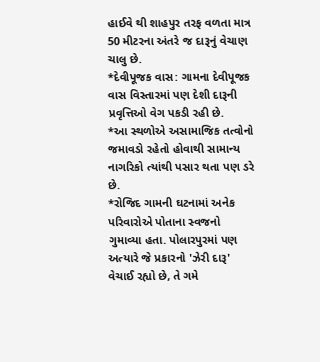હાઈવે થી શાહપુર તરફ વળતા માત્ર 50 મીટરના અંતરે જ દારૂનું વેચાણ ચાલુ છે.
*દેવીપૂજક વાસ: ગામના દેવીપૂજક વાસ વિસ્તારમાં પણ દેશી દારૂની પ્રવૃત્તિઓ વેગ પકડી રહી છે.
*આ સ્થળોએ અસામાજિક તત્વોનો જમાવડો રહેતો હોવાથી સામાન્ય નાગરિકો ત્યાંથી પસાર થતા પણ ડરે છે.
*રોજિદ ગામની ઘટનામાં અનેક પરિવારોએ પોતાના સ્વજનો ગુમાવ્યા હતા. પોલારપુરમાં પણ અત્યારે જે પ્રકારનો 'ઝેરી દારૂ' વેચાઈ રહ્યો છે, તે ગમે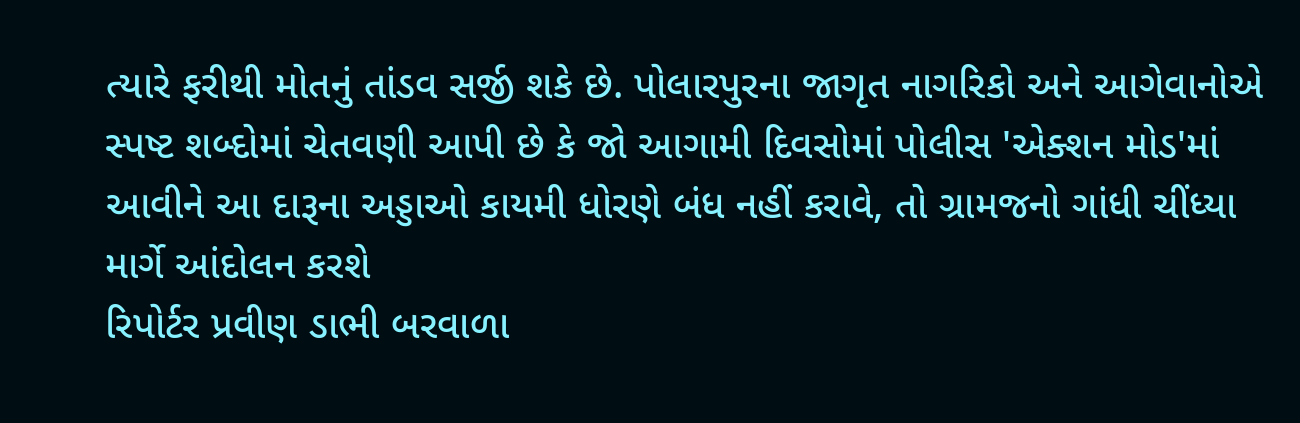ત્યારે ફરીથી મોતનું તાંડવ સર્જી શકે છે. પોલારપુરના જાગૃત નાગરિકો અને આગેવાનોએ સ્પષ્ટ શબ્દોમાં ચેતવણી આપી છે કે જો આગામી દિવસોમાં પોલીસ 'એક્શન મોડ'માં
આવીને આ દારૂના અડ્ડાઓ કાયમી ધોરણે બંધ નહીં કરાવે, તો ગ્રામજનો ગાંધી ચીંધ્યા માર્ગે આંદોલન કરશે
રિપોર્ટર પ્રવીણ ડાભી બરવાળા